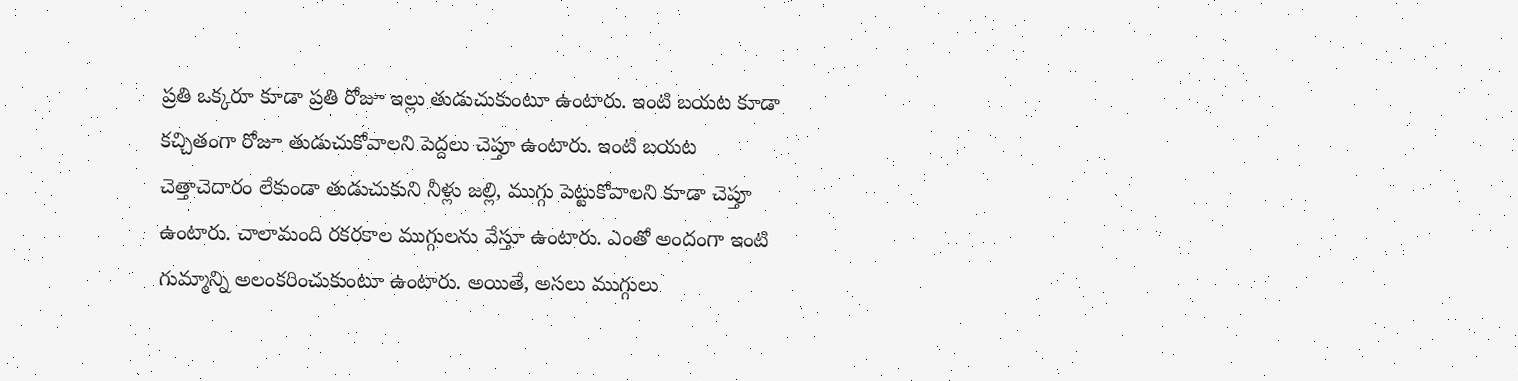ప్రతి ఒక్కరూ కూడా ప్రతి రోజూ ఇల్లు తుడుచుకుంటూ ఉంటారు. ఇంటి బయట కూడా కచ్చితంగా రోజూ తుడుచుకోవాలని పెద్దలు చెప్తూ ఉంటారు. ఇంటి బయట చెత్తాచెదారం లేకుండా తుడుచుకుని నీళ్లు జల్లి, ముగ్గు పెట్టుకోవాలని కూడా చెప్తూ ఉంటారు. చాలామంది రకరకాల ముగ్గులను వేస్తూ ఉంటారు. ఎంతో అందంగా ఇంటి గుమ్మాన్ని అలంకరించుకుంటూ ఉంటారు. అయితే, అసలు ముగ్గులు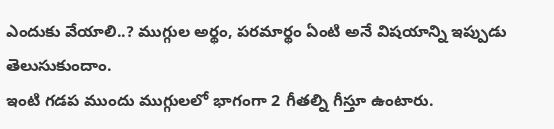ఎందుకు వేయాలి..? ముగ్గుల అర్థం, పరమార్థం ఏంటి అనే విషయాన్ని ఇప్పుడు తెలుసుకుందాం.
ఇంటి గడప ముందు ముగ్గులలో భాగంగా 2 గీతల్ని గీస్తూ ఉంటారు.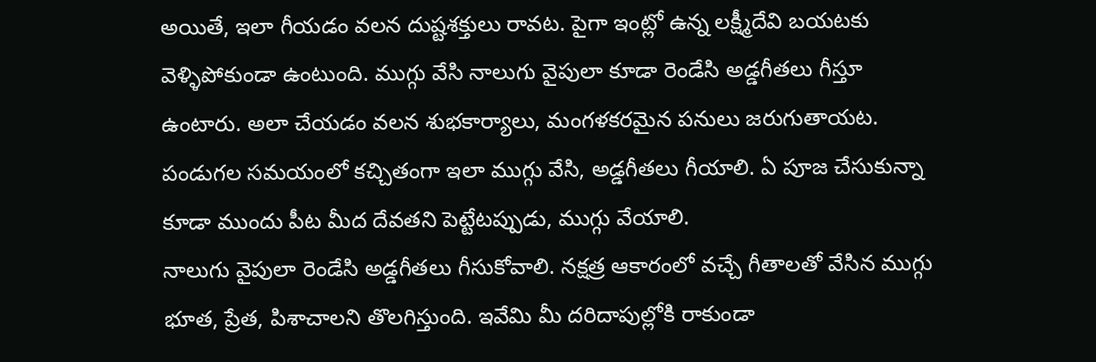అయితే, ఇలా గీయడం వలన దుష్టశక్తులు రావట. పైగా ఇంట్లో ఉన్న లక్ష్మీదేవి బయటకు వెళ్ళిపోకుండా ఉంటుంది. ముగ్గు వేసి నాలుగు వైపులా కూడా రెండేసి అడ్డగీతలు గీస్తూ ఉంటారు. అలా చేయడం వలన శుభకార్యాలు, మంగళకరమైన పనులు జరుగుతాయట. పండుగల సమయంలో కచ్చితంగా ఇలా ముగ్గు వేసి, అడ్డగీతలు గీయాలి. ఏ పూజ చేసుకున్నా కూడా ముందు పీట మీద దేవతని పెట్టేటప్పుడు, ముగ్గు వేయాలి.
నాలుగు వైపులా రెండేసి అడ్డగీతలు గీసుకోవాలి. నక్షత్ర ఆకారంలో వచ్చే గీతాలతో వేసిన ముగ్గు భూత, ప్రేత, పిశాచాలని తొలగిస్తుంది. ఇవేమి మీ దరిదాపుల్లోకి రాకుండా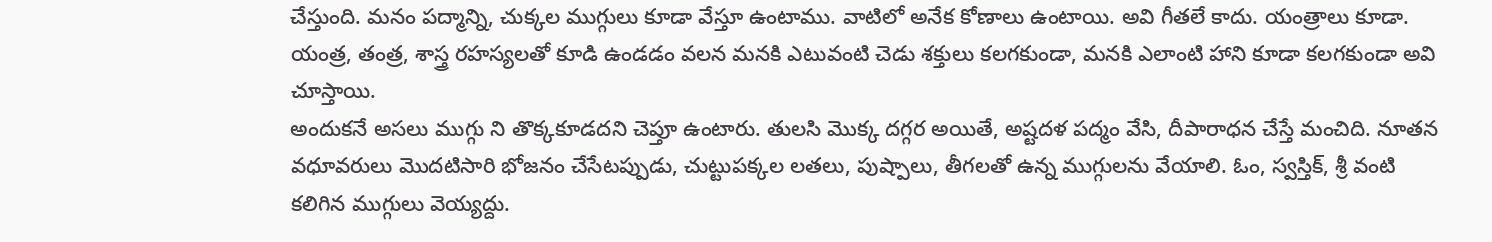చేస్తుంది. మనం పద్మాన్ని, చుక్కల ముగ్గులు కూడా వేస్తూ ఉంటాము. వాటిలో అనేక కోణాలు ఉంటాయి. అవి గీతలే కాదు. యంత్రాలు కూడా. యంత్ర, తంత్ర, శాస్త్ర రహస్యలతో కూడి ఉండడం వలన మనకి ఎటువంటి చెడు శక్తులు కలగకుండా, మనకి ఎలాంటి హాని కూడా కలగకుండా అవి చూస్తాయి.
అందుకనే అసలు ముగ్గు ని తొక్కకూడదని చెప్తూ ఉంటారు. తులసి మొక్క దగ్గర అయితే, అష్టదళ పద్మం వేసి, దీపారాధన చేస్తే మంచిది. నూతన వధూవరులు మొదటిసారి భోజనం చేసేటప్పుడు, చుట్టుపక్కల లతలు, పుష్పాలు, తీగలతో ఉన్న ముగ్గులను వేయాలి. ఓం, స్వస్తిక్, శ్రీ వంటి కలిగిన ముగ్గులు వెయ్యద్దు.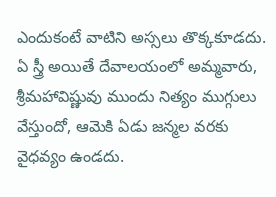ఎందుకంటే వాటిని అస్సలు తొక్కకూడదు. ఏ స్త్రీ అయితే దేవాలయంలో అమ్మవారు, శ్రీమహావిష్ణువు ముందు నిత్యం ముగ్గులు వేస్తుందో, ఆమెకి ఏడు జన్మల వరకు వైధవ్యం ఉండదు.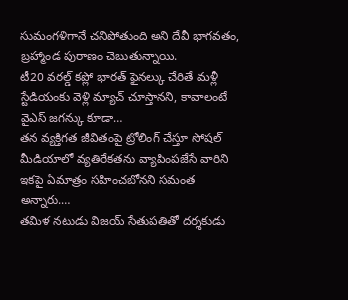సుమంగళిగానే చనిపోతుంది అని దేవీ భాగవతం, బ్రహ్మాండ పురాణం చెబుతున్నాయి.
టీ20 వరల్డ్ కప్లో భారత్ ఫైనల్కు చేరితే మళ్లీ స్టేడియంకు వెళ్లి మ్యాచ్ చూస్తానని, కావాలంటే వైఎస్ జగన్కు కూడా…
తన వ్యక్తిగత జీవితంపై ట్రోలింగ్ చేస్తూ సోషల్ మీడియాలో వ్యతిరేకతను వ్యాపింపజేసే వారిని ఇకపై ఏమాత్రం సహించబోనని సమంత అన్నారు.…
తమిళ నటుడు విజయ్ సేతుపతితో దర్శకుడు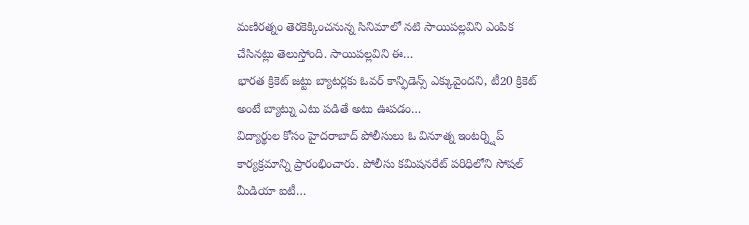మణిరత్నం తెరకెక్కించనున్న సినిమాలో నటి సాయిపల్లవిని ఎంపిక చేసినట్లు తెలుస్తోంది. సాయిపల్లవిని ఈ…
భారత క్రికెట్ జట్టు బ్యాటర్లకు ఓవర్ కాన్ఫిడెన్స్ ఎక్కువైందని, టీ20 క్రికెట్ అంటే బ్యాట్ను ఎటు పడితే అటు ఊపడం…
విద్యార్థుల కోసం హైదరాబాద్ పోలీసులు ఓ వినూత్న ఇంటర్న్షిప్ కార్యక్రమాన్ని ప్రారంభించారు. పోలీసు కమిషనరేట్ పరిధిలోని సోషల్ మీడియా ఐటీ…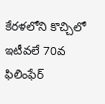కేరళలోని కొచ్చిలో ఇటీవలే 70వ ఫిలింఫేర్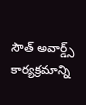సౌత్ అవార్డ్స్ కార్యక్రమాన్ని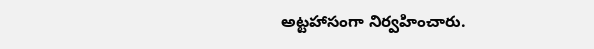అట్టహాసంగా నిర్వహించారు.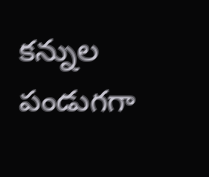కన్నుల పండుగగా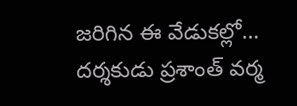జరిగిన ఈ వేడుకల్లో…
దర్శకుడు ప్రశాంత్ వర్మ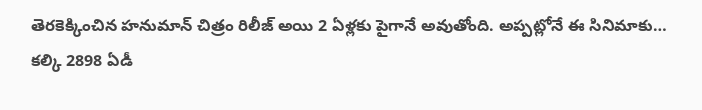తెరకెక్కించిన హనుమాన్ చిత్రం రిలీజ్ అయి 2 ఏళ్లకు పైగానే అవుతోంది. అప్పట్లోనే ఈ సినిమాకు…
కల్కి 2898 ఏడీ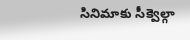సినిమాకు సీక్వెల్గా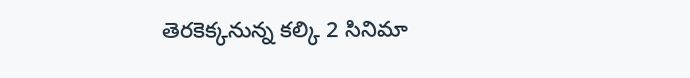తెరకెక్కనున్న కల్కి 2 సినిమా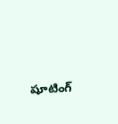షూటింగ్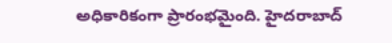అధికారికంగా ప్రారంభమైంది. హైదరాబాద్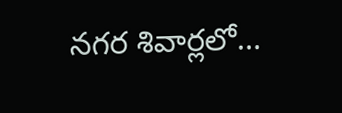నగర శివార్లలో…